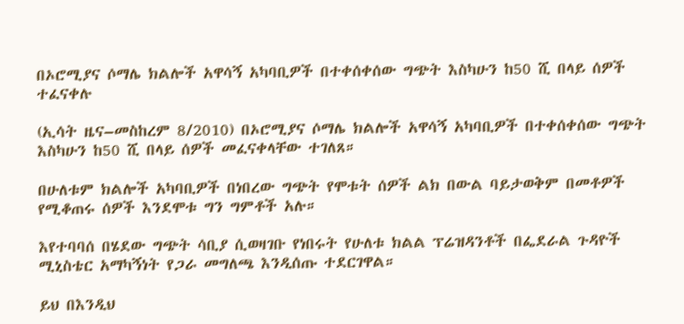በኦሮሚያና ሶማሌ ክልሎች አዋሳኝ አካባቢዎች በተቀሰቀሰው ግጭት እስካሁን ከ50 ሺ በላይ ሰዎች ተፈናቀሉ

(ኢሳት ዜና–መስከረም 8/2010) በኦሮሚያና ሶማሌ ክልሎች አዋሳኝ አካባቢዎች በተቀሰቀሰው ግጭት እስካሁን ከ50 ሺ በላይ ሰዎች መፈናቀላቸው ተገለጸ።

በሁለቱም ክልሎች አካባቢዎች በነበረው ግጭት የሞቱት ሰዎች ልክ በውል ባይታወቅም በመቶዎች የሚቆጠሩ ሰዎች እንደሞቱ ግን ግምቶች አሉ።

እየተባባሰ በሄደው ግጭት ሳቢያ ሲወዛገቡ የነበሩት የሁለቱ ክልል ፕሬዝዳንቶች በፌደራል ጉዳዮች ሚኒስቴር አማካኝነት የጋራ መግለጫ እንዲሰጡ ተደርገዋል።

ይህ በእንዲህ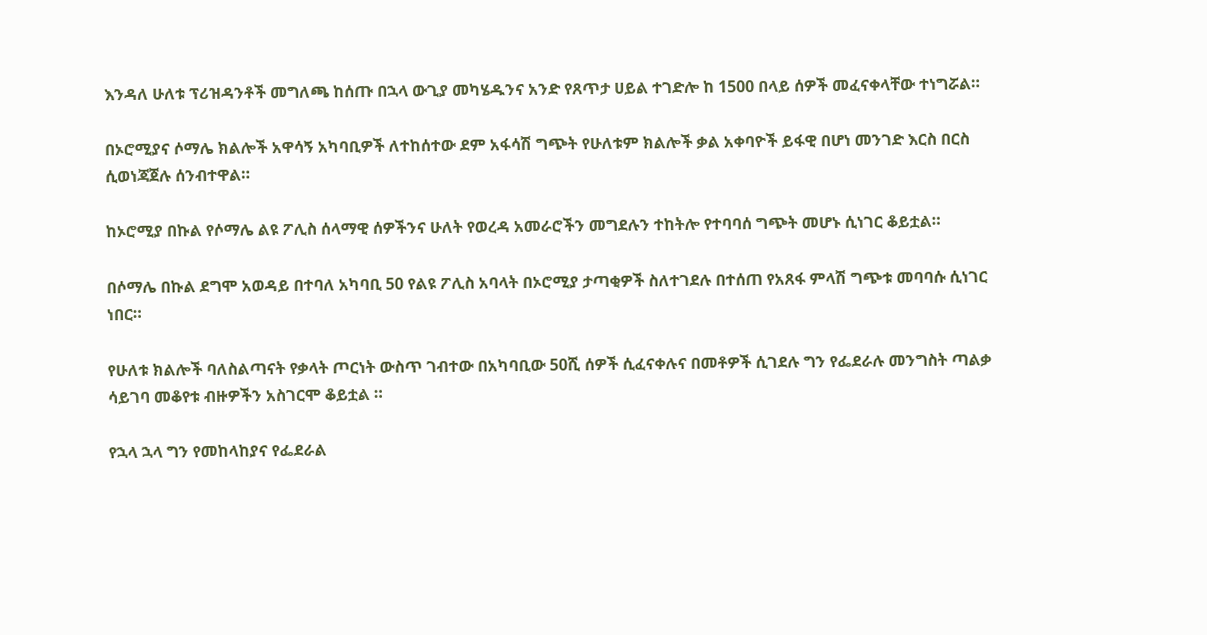እንዳለ ሁለቱ ፕሪዝዳንቶች መግለጫ ከሰጡ በኋላ ውጊያ መካሄዱንና አንድ የጸጥታ ሀይል ተገድሎ ከ 1500 በላይ ሰዎች መፈናቀላቸው ተነግሯል።

በኦሮሚያና ሶማሌ ክልሎች አዋሳኝ አካባቢዎች ለተከሰተው ደም አፋሳሽ ግጭት የሁለቱም ክልሎች ቃል አቀባዮች ይፋዊ በሆነ መንገድ እርስ በርስ ሲወነጃጀሉ ሰንብተዋል።

ከኦሮሚያ በኩል የሶማሌ ልዩ ፖሊስ ሰላማዊ ሰዎችንና ሁለት የወረዳ አመራሮችን መግደሉን ተከትሎ የተባባሰ ግጭት መሆኑ ሲነገር ቆይቷል።

በሶማሌ በኩል ደግሞ አወዳይ በተባለ አካባቢ 50 የልዩ ፖሊስ አባላት በኦሮሚያ ታጣቂዎች ስለተገደሉ በተሰጠ የአጸፋ ምላሽ ግጭቱ መባባሱ ሲነገር ነበር።

የሁለቱ ክልሎች ባለስልጣናት የቃላት ጦርነት ውስጥ ገብተው በአካባቢው 50ሺ ሰዎች ሲፈናቀሉና በመቶዎች ሲገደሉ ግን የፌደራሉ መንግስት ጣልቃ ሳይገባ መቆየቱ ብዙዎችን አስገርሞ ቆይቷል ።

የኋላ ኋላ ግን የመከላከያና የፌደራል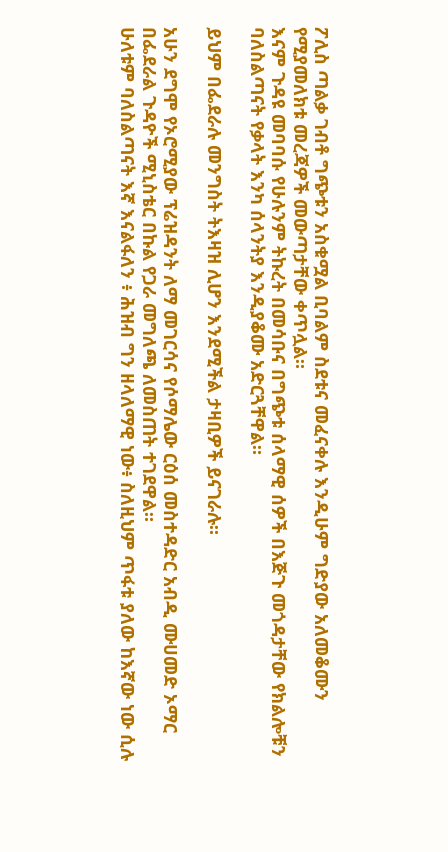ፖሊስ ጣልቃ ገብቶ ግጭቱን አስቁሟል ቢባልም ስደቱና መፈናቀሉ እንዲሁም ግድያው አለመቆሙን የሚያመለክቱ መረጃዎች መውጣታቸው ቀጥሏል።
እናም ጉዳዩ መባባሱ የሁሉንም ትኩረት በመሳቡና በግጭቱ ሰላማዊ ሰዎች በእጅጉ መጎዳታቸው የክልሎቹን ባለስልጣናት የቃላት እንካ ሰላንትያ እንዲያቆሙ አድርጓቸዋል።

ይህም በፌደራሉ መንግስት ትእዛዝ ሊሆን እንደሚችል ታዛቢዎች ይናገራሉ።

አሁን ደግሞ የኦሮሚያው ፕሬዝዳንት ለማ መገርሳና የሶማሌው ርዕሰ መስተዳድር አብዲ ሙሀመድ ኦማር በፌደራል ጉዳዮች ሚኒስቴር በኩል የጋራ መግለጫ ለመስጠት ተገደዋል።
ሁለቱም ባለስልጣናት እኛ እናልፋለን ፥ ሕዝብ ግን ዘላለማዊ ነው፥ ስለዚህም ጥፋቱ ያለው ከእኛው ነው ሲሉ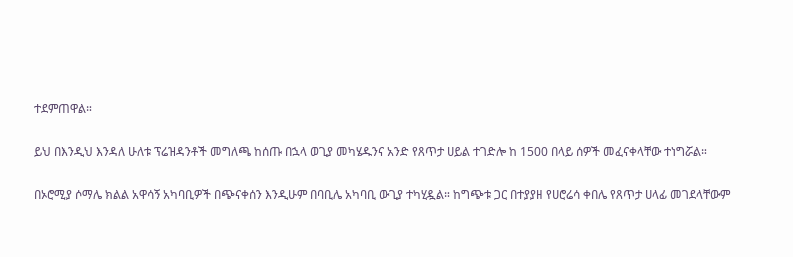ተደምጠዋል።

ይህ በእንዲህ እንዳለ ሁለቱ ፕሬዝዳንቶች መግለጫ ከሰጡ በኋላ ወጊያ መካሄዱንና አንድ የጸጥታ ሀይል ተገድሎ ከ 1500 በላይ ሰዎች መፈናቀላቸው ተነግሯል።

በኦሮሚያ ሶማሌ ክልል አዋሳኝ አካባቢዎች በጭናቀሰን እንዲሁም በባቢሌ አካባቢ ውጊያ ተካሂዷል። ከግጭቱ ጋር በተያያዘ የሀሮሬሳ ቀበሌ የጸጥታ ሀላፊ መገደላቸውም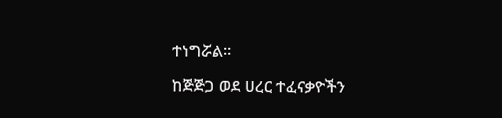ተነግሯል።

ከጅጅጋ ወደ ሀረር ተፈናቃዮችን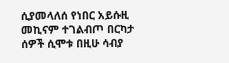ሲያመላለሰ የነበር አይሱዚ መኪናም ተገልብጦ በርካታ ሰዎች ሲሞቱ በዚሁ ሳብያ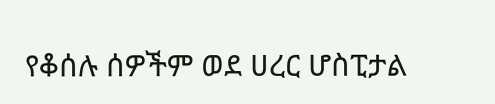የቆሰሉ ሰዎችም ወደ ሀረር ሆስፒታል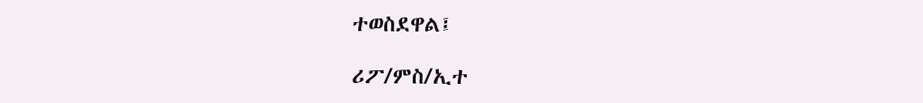ተወስደዋል፤

ሪፖ/ምስ/ኢተ